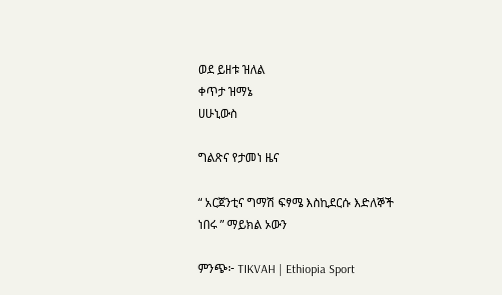ወደ ይዘቱ ዝለል
ቀጥታ ዝማኔ
ሀሁኒውስ

ግልጽና የታመነ ዜና

“ አርጀንቲና ግማሽ ፍፃሜ እስኪደርሱ እድለኞች ነበሩ ” ማይክል ኦውን

ምንጭ፦ TIKVAH | Ethiopia Sport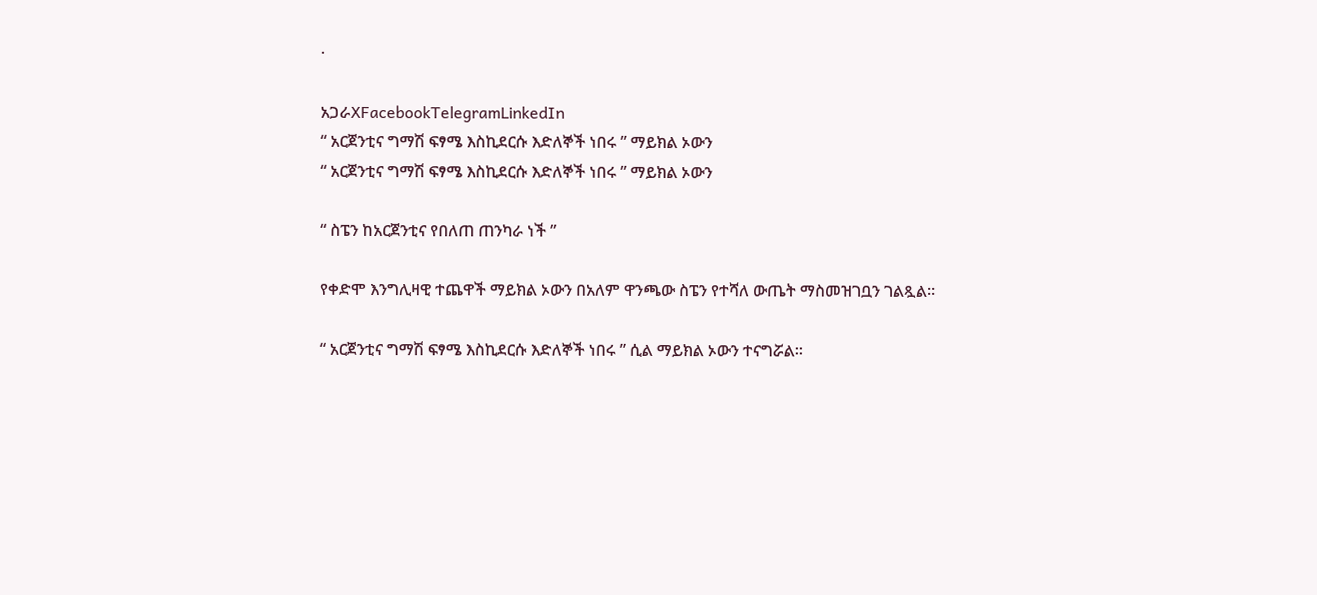·

አጋራXFacebookTelegramLinkedIn
“ አርጀንቲና ግማሽ ፍፃሜ እስኪደርሱ እድለኞች ነበሩ ” ማይክል ኦውን
“ አርጀንቲና ግማሽ ፍፃሜ እስኪደርሱ እድለኞች ነበሩ ” ማይክል ኦውን

“ ስፔን ከአርጀንቲና የበለጠ ጠንካራ ነች ”

የቀድሞ እንግሊዛዊ ተጨዋች ማይክል ኦውን በአለም ዋንጫው ስፔን የተሻለ ውጤት ማስመዝገቧን ገልጿል።

“ አርጀንቲና ግማሽ ፍፃሜ እስኪደርሱ እድለኞች ነበሩ ” ሲል ማይክል ኦውን ተናግሯል።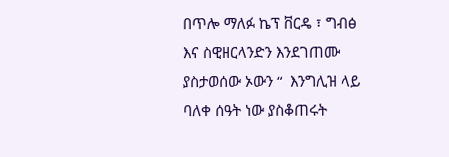በጥሎ ማለፉ ኬፕ ቨርዴ ፣ ግብፅ እና ስዊዘርላንድን እንደገጠሙ ያስታወሰው ኦውን “  እንግሊዝ ላይ ባለቀ ሰዓት ነው ያስቆጠሩት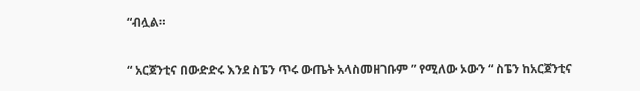“ብሏል።

“ አርጀንቲና በውድድሩ እንደ ስፔን ጥሩ ውጤት አላስመዘገቡም ” የሚለው ኦውን “ ስፔን ከአርጀንቲና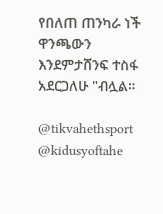የበለጠ ጠንካራ ነች ዋንጫውን እንደምታሸንፍ ተስፋ አደርጋለሁ "ብሏል።

@tikvahethsport     @kidusyoftahe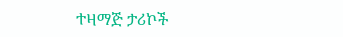ተዛማጅ ታሪኮች